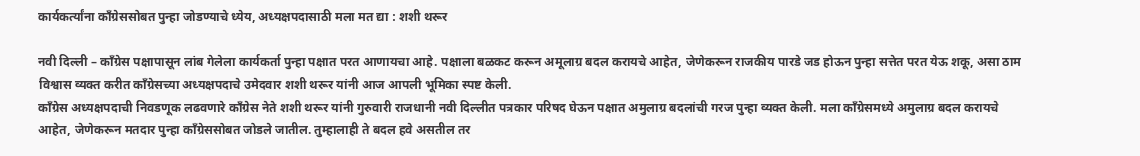कार्यकर्त्यांना कॉंग्रेससोबत पुन्हा जोडण्याचे ध्येय, अध्यक्षपदासाठी मला मत द्या : शशी थरूर

नवी दिल्ली – कॉंग्रेस पक्षापासून लांब गेलेला कार्यकर्ता पुन्हा पक्षात परत आणायचा आहे. पक्षाला बळकट करून अमूलाग्र बदल करायचे आहेत, जेणेकरून राजकीय पारडे जड होऊन पुन्हा सत्तेत परत येऊ शकू, असा ठाम विश्वास व्यक्त करीत कॉंग्रेसच्या अध्यक्षपदाचे उमेदवार शशी थरूर यांनी आज आपली भूमिका स्पष्ट केली.
कॉंग्रेस अध्यक्षपदाची निवडणूक लढवणारे कॉंग्रेस नेते शशी थरूर यांनी गुरुवारी राजधानी नवी दिल्लीत पत्रकार परिषद घेऊन पक्षात अमुलाग्र बदलांची गरज पुन्हा व्यक्त केली. मला कॉंग्रेसमध्ये अमुलाग्र बदल करायचे आहेत, जेणेकरून मतदार पुन्हा कॉंग्रेससोबत जोडले जातील. तुम्हालाही ते बदल हवे असतील तर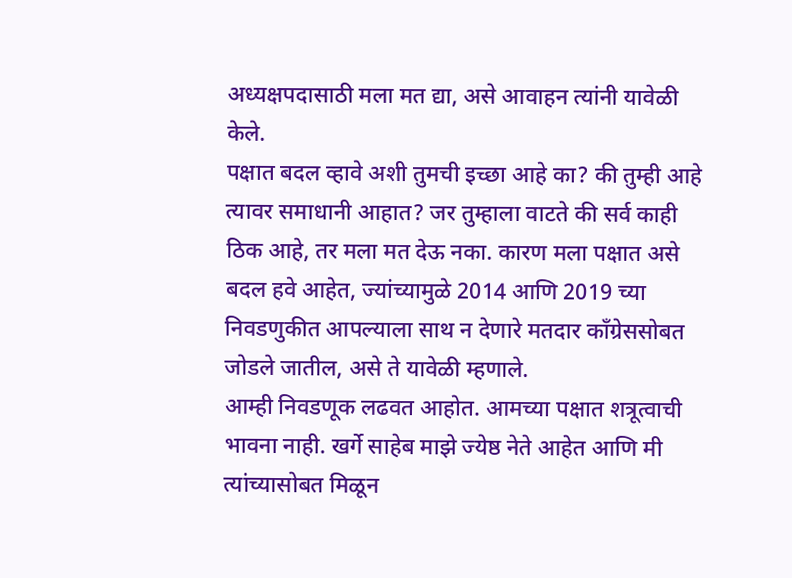अध्यक्षपदासाठी मला मत द्या, असे आवाहन त्यांनी यावेळी केले.
पक्षात बदल व्हावे अशी तुमची इच्छा आहे का? की तुम्ही आहे त्यावर समाधानी आहात? जर तुम्हाला वाटते की सर्व काही ठिक आहे, तर मला मत देऊ नका. कारण मला पक्षात असे बदल हवे आहेत, ज्यांच्यामुळे 2014 आणि 2019 च्या निवडणुकीत आपल्याला साथ न देणारे मतदार कॉंग्रेससोबत जोडले जातील, असे ते यावेळी म्हणाले.
आम्ही निवडणूक लढवत आहोत. आमच्या पक्षात शत्रूत्वाची भावना नाही. खर्गे साहेब माझे ज्येष्ठ नेते आहेत आणि मी त्यांच्यासोबत मिळून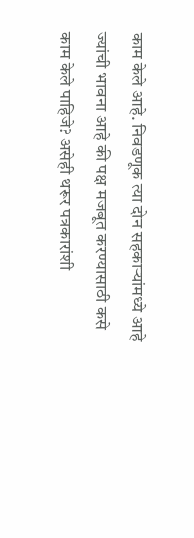काम केले आहे. निवडणूक त्या दोन सहकाऱ्यांमध्ये आहे ज्यांची भावना आहे की पक्ष मजबूत करण्यासाठी कसे काम केले पाहिजे? असेही थरूर पत्रकारांशी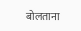बोलताना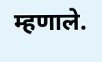म्हणाले.